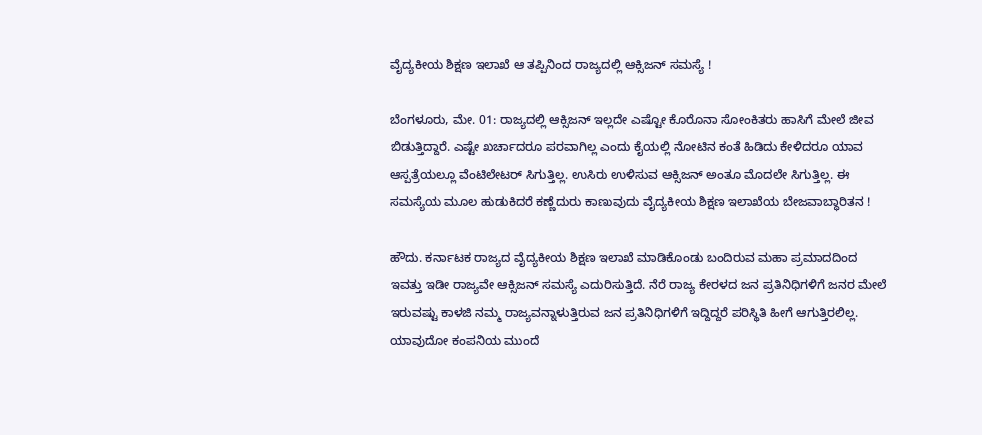ವೈದ್ಯಕೀಯ ಶಿಕ್ಷಣ ಇಲಾಖೆ ಆ ತಪ್ಪಿನಿಂದ ರಾಜ್ಯದಲ್ಲಿ ಆಕ್ಸಿಜನ್ ಸಮಸ್ಯೆ !

ಬೆಂಗಳೂರು, ಮೇ. 01: ರಾಜ್ಯದಲ್ಲಿ ಆಕ್ಸಿಜನ್ ಇಲ್ಲದೇ ಎಷ್ಟೋ ಕೊರೊನಾ ಸೋಂಕಿತರು ಹಾಸಿಗೆ ಮೇಲೆ ಜೀವ ಬಿಡುತ್ತಿದ್ದಾರೆ. ಎಷ್ಟೇ ಖರ್ಚಾದರೂ ಪರವಾಗಿಲ್ಲ ಎಂದು ಕೈಯಲ್ಲಿ ನೋಟಿನ ಕಂತೆ ಹಿಡಿದು ಕೇಳಿದರೂ ಯಾವ ಆಸ್ಪತ್ರೆಯಲ್ಲೂ ವೆಂಟಿಲೇಟರ್ ಸಿಗುತ್ತಿಲ್ಲ. ಉಸಿರು ಉಳಿಸುವ ಆಕ್ಸಿಜನ್ ಅಂತೂ ಮೊದಲೇ ಸಿಗುತ್ತಿಲ್ಲ. ಈ ಸಮಸ್ಯೆಯ ಮೂಲ ಹುಡುಕಿದರೆ ಕಣ್ಣೆದುರು ಕಾಣುವುದು ವೈದ್ಯಕೀಯ ಶಿಕ್ಷಣ ಇಲಾಖೆಯ ಬೇಜವಾಬ್ಧಾರಿತನ !

ಹೌದು. ಕರ್ನಾಟಕ ರಾಜ್ಯದ ವೈದ್ಯಕೀಯ ಶಿಕ್ಷಣ ಇಲಾಖೆ ಮಾಡಿಕೊಂಡು ಬಂದಿರುವ ಮಹಾ ಪ್ರಮಾದದಿಂದ ಇವತ್ತು ಇಡೀ ರಾಜ್ಯವೇ ಆಕ್ಸಿಜನ್ ಸಮಸ್ಯೆ ಎದುರಿಸುತ್ತಿದೆ. ನೆರೆ ರಾಜ್ಯ ಕೇರಳದ ಜನ ಪ್ರತಿನಿಧಿಗಳಿಗೆ ಜನರ ಮೇಲೆ ಇರುವಷ್ಟು ಕಾಳಜಿ ನಮ್ಮ ರಾಜ್ಯವನ್ನಾಳುತ್ತಿರುವ ಜನ ಪ್ರತಿನಿಧಿಗಳಿಗೆ ಇದ್ದಿದ್ದರೆ ಪರಿಸ್ಥಿತಿ ಹೀಗೆ ಆಗುತ್ತಿರಲಿಲ್ಲ. ಯಾವುದೋ ಕಂಪನಿಯ ಮುಂದೆ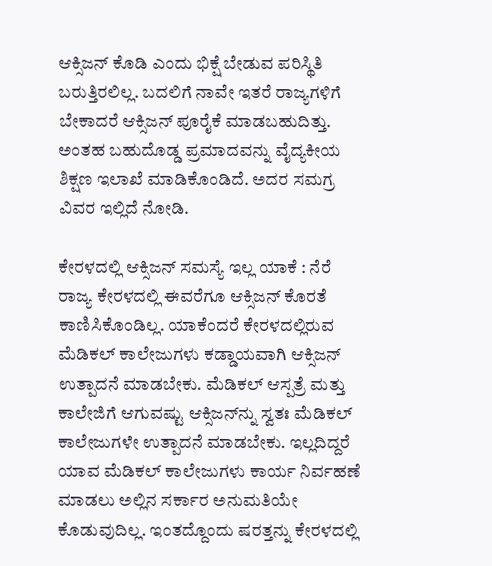ಆಕ್ಸಿಜನ್ ಕೊಡಿ ಎಂದು ಭಿಕ್ಷೆ ಬೇಡುವ ಪರಿಸ್ಥಿತಿ ಬರುತ್ತಿರಲಿಲ್ಲ. ಬದಲಿಗೆ ನಾವೇ ಇತರೆ ರಾಜ್ಯಗಳಿಗೆ ಬೇಕಾದರೆ ಆಕ್ಸಿಜನ್ ಪೂರೈಕೆ ಮಾಡಬಹುದಿತ್ತು. ಅಂತಹ ಬಹುದೊಡ್ಡ ಪ್ರಮಾದವನ್ನು ವೈದ್ಯಕೀಯ ಶಿಕ್ಷಣ ಇಲಾಖೆ ಮಾಡಿಕೊಂಡಿದೆ. ಅದರ ಸಮಗ್ರ ವಿವರ ಇಲ್ಲಿದೆ ನೋಡಿ.

ಕೇರಳದಲ್ಲಿ ಆಕ್ಸಿಜನ್ ಸಮಸ್ಯೆ ಇಲ್ಲ ಯಾಕೆ : ನೆರೆ ರಾಜ್ಯ ಕೇರಳದಲ್ಲಿ ಈವರೆಗೂ ಆಕ್ಸಿಜನ್ ಕೊರತೆ ಕಾಣಿಸಿಕೊಂಡಿಲ್ಲ. ಯಾಕೆಂದರೆ ಕೇರಳದಲ್ಲಿರುವ ಮೆಡಿಕಲ್ ಕಾಲೇಜುಗಳು ಕಡ್ಡಾಯವಾಗಿ ಆಕ್ಸಿಜನ್ ಉತ್ಪಾದನೆ ಮಾಡಬೇಕು. ಮೆಡಿಕಲ್ ಆಸ್ಪತ್ರೆ ಮತ್ತು ಕಾಲೇಜಿಗೆ ಆಗುವಷ್ಟು ಆಕ್ಸಿಜನ್‌ನ್ನು ಸ್ವತಃ ಮೆಡಿಕಲ್ ಕಾಲೇಜುಗಳೇ ಉತ್ಪಾದನೆ ಮಾಡಬೇಕು. ಇಲ್ಲದಿದ್ದರೆ ಯಾವ ಮೆಡಿಕಲ್ ಕಾಲೇಜುಗಳು ಕಾರ್ಯ ನಿರ್ವಹಣೆ ಮಾಡಲು ಅಲ್ಲಿನ ಸರ್ಕಾರ ಅನುಮತಿಯೇ ಕೊಡುವುದಿಲ್ಲ. ಇಂತದ್ದೊಂದು ಷರತ್ತನ್ನು ಕೇರಳದಲ್ಲಿ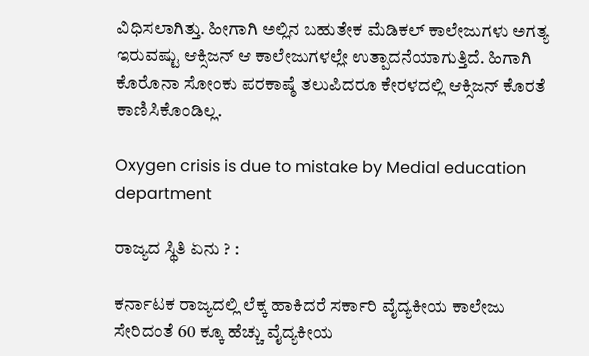ವಿಧಿಸಲಾಗಿತ್ತು. ಹೀಗಾಗಿ ಅಲ್ಲಿನ ಬಹುತೇಕ ಮೆಡಿಕಲ್ ಕಾಲೇಜುಗಳು ಅಗತ್ಯ ಇರುವಷ್ಟು ಆಕ್ಸಿಜನ್ ಆ ಕಾಲೇಜುಗಳಲ್ಲೇ ಉತ್ಪಾದನೆಯಾಗುತ್ತಿದೆ. ಹಿಗಾಗಿ ಕೊರೊನಾ ಸೋಂಕು ಪರಕಾಷ್ಠೆ ತಲುಪಿದರೂ ಕೇರಳದಲ್ಲಿ ಆಕ್ಸಿಜನ್ ಕೊರತೆ ಕಾಣಿಸಿಕೊಂಡಿಲ್ಲ.

Oxygen crisis is due to mistake by Medial education department

ರಾಜ್ಯದ ಸ್ಥಿತಿ ಏನು ? :

ಕರ್ನಾಟಕ ರಾಜ್ಯದಲ್ಲಿ ಲೆಕ್ಕ ಹಾಕಿದರೆ ಸರ್ಕಾರಿ ವೈದ್ಯಕೀಯ ಕಾಲೇಜು ಸೇರಿದಂತೆ 60 ಕ್ಕೂ ಹೆಚ್ಚು ವೈದ್ಯಕೀಯ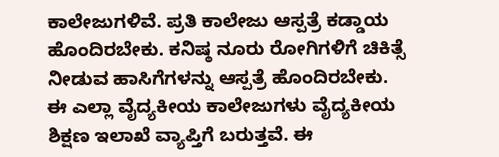ಕಾಲೇಜುಗಳಿವೆ. ಪ್ರತಿ ಕಾಲೇಜು ಆಸ್ಪತ್ರೆ ಕಡ್ಡಾಯ ಹೊಂದಿರಬೇಕು. ಕನಿಷ್ಠ ನೂರು ರೋಗಿಗಳಿಗೆ ಚಿಕಿತ್ಸೆ ನೀಡುವ ಹಾಸಿಗೆಗಳನ್ನು ಆಸ್ಪತ್ರೆ ಹೊಂದಿರಬೇಕು. ಈ ಎಲ್ಲಾ ವೈದ್ಯಕೀಯ ಕಾಲೇಜುಗಳು ವೈದ್ಯಕೀಯ ಶಿಕ್ಷಣ ಇಲಾಖೆ ವ್ಯಾಪ್ತಿಗೆ ಬರುತ್ತವೆ. ಈ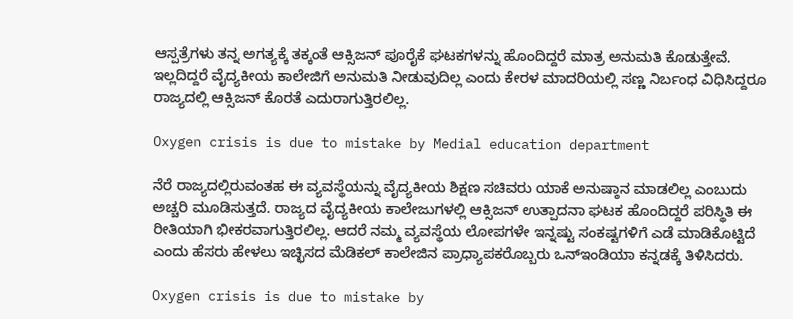ಆಸ್ಪತ್ರೆಗಳು ತನ್ನ ಅಗತ್ಯಕ್ಕೆ ತಕ್ಕಂತೆ ಆಕ್ಸಿಜನ್ ಪೂರೈಕೆ ಘಟಕಗಳನ್ನು ಹೊಂದಿದ್ದರೆ ಮಾತ್ರ ಅನುಮತಿ ಕೊಡುತ್ತೇವೆ. ಇಲ್ಲದಿದ್ದರೆ ವೈದ್ಯಕೀಯ ಕಾಲೇಜಿಗೆ ಅನುಮತಿ ನೀಡುವುದಿಲ್ಲ ಎಂದು ಕೇರಳ ಮಾದರಿಯಲ್ಲಿ ಸಣ್ಣ ನಿರ್ಬಂಧ ವಿಧಿಸಿದ್ದರೂ ರಾಜ್ಯದಲ್ಲಿ ಆಕ್ಸಿಜನ್ ಕೊರತೆ ಎದುರಾಗುತ್ತಿರಲಿಲ್ಲ.

Oxygen crisis is due to mistake by Medial education department

ನೆರೆ ರಾಜ್ಯದಲ್ಲಿರುವಂತಹ ಈ ವ್ಯವಸ್ಥೆಯನ್ನು ವೈದ್ಯಕೀಯ ಶಿಕ್ಷಣ ಸಚಿವರು ಯಾಕೆ ಅನುಷ್ಠಾನ ಮಾಡಲಿಲ್ಲ ಎಂಬುದು ಅಚ್ಚರಿ ಮೂಡಿಸುತ್ತದೆ. ರಾಜ್ಯದ ವೈದ್ಯಕೀಯ ಕಾಲೇಜುಗಳಲ್ಲಿ ಆಕ್ಸಿಜನ್ ಉತ್ಪಾದನಾ ಘಟಕ ಹೊಂದಿದ್ದರೆ ಪರಿಸ್ಥಿತಿ ಈ ರೀತಿಯಾಗಿ ಭೀಕರವಾಗುತ್ತಿರಲಿಲ್ಲ. ಆದರೆ ನಮ್ಮ ವ್ಯವಸ್ಥೆಯ ಲೋಪಗಳೇ ಇನ್ನಷ್ಟು ಸಂಕಷ್ಟಗಳಿಗೆ ಎಡೆ ಮಾಡಿಕೊಟ್ಟಿದೆ ಎಂದು ಹೆಸರು ಹೇಳಲು ಇಚ್ಛಿಸದ ಮೆಡಿಕಲ್ ಕಾಲೇಜಿನ ಪ್ರಾಧ್ಯಾಪಕರೊಬ್ಬರು ಒನ್ಇಂಡಿಯಾ ಕನ್ನಡಕ್ಕೆ ತಿಳಿಸಿದರು.

Oxygen crisis is due to mistake by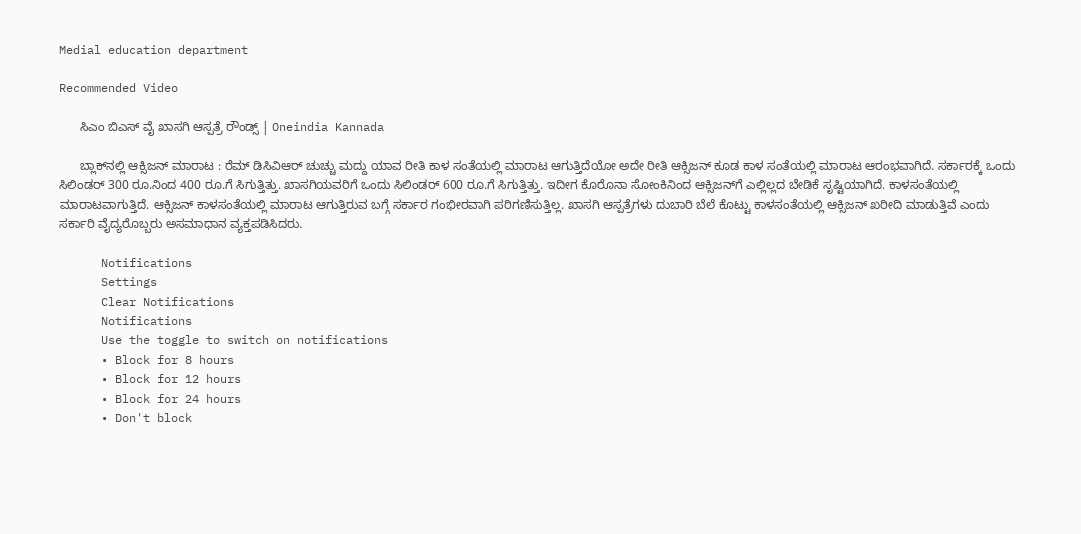Medial education department

Recommended Video

      ಸಿಎಂ ಬಿಎಸ್ ವೈ ಖಾಸಗಿ ಆಸ್ಪತ್ರೆ ರೌಂಡ್ಸ್ | Oneindia Kannada

      ಬ್ಲಾಕ್‌ನಲ್ಲಿ ಆಕ್ಸಿಜನ್ ಮಾರಾಟ : ರೆಮ್ ಡಿಸಿವಿಆರ್ ಚುಚ್ಚು ಮದ್ದು ಯಾವ ರೀತಿ ಕಾಳ ಸಂತೆಯಲ್ಲಿ ಮಾರಾಟ ಆಗುತ್ತಿದೆಯೋ ಅದೇ ರೀತಿ ಆಕ್ಸಿಜನ್ ಕೂಡ ಕಾಳ ಸಂತೆಯಲ್ಲಿ ಮಾರಾಟ ಆರಂಭವಾಗಿದೆ. ಸರ್ಕಾರಕ್ಕೆ ಒಂದು ಸಿಲಿಂಡರ್ 300 ರೂ.ನಿಂದ 400 ರೂ.ಗೆ ಸಿಗುತ್ತಿತ್ತು. ಖಾಸಗಿಯವರಿಗೆ ಒಂದು ಸಿಲಿಂಡರ್ 600 ರೂ.ಗೆ ಸಿಗುತ್ತಿತ್ತು. ಇದೀಗ ಕೊರೊನಾ ಸೋಂಕಿನಿಂದ ಆಕ್ಸಿಜನ್‌ಗೆ ಎಲ್ಲಿಲ್ಲದ ಬೇಡಿಕೆ ಸೃಷ್ಟಿಯಾಗಿದೆ. ಕಾಳಸಂತೆಯಲ್ಲಿ ಮಾರಾಟವಾಗುತ್ತಿದೆ. ಆಕ್ಸಿಜನ್ ಕಾಳಸಂತೆಯಲ್ಲಿ ಮಾರಾಟ ಆಗುತ್ತಿರುವ ಬಗ್ಗೆ ಸರ್ಕಾರ ಗಂಭೀರವಾಗಿ ಪರಿಗಣಿಸುತ್ತಿಲ್ಲ. ಖಾಸಗಿ ಆಸ್ಪತ್ರೆಗಳು ದುಬಾರಿ ಬೆಲೆ ಕೊಟ್ಟು ಕಾಳಸಂತೆಯಲ್ಲಿ ಆಕ್ಸಿಜನ್ ಖರೀದಿ ಮಾಡುತ್ತಿವೆ ಎಂದು ಸರ್ಕಾರಿ ವೈದ್ಯರೊಬ್ಬರು ಅಸಮಾಧಾನ ವ್ಯಕ್ತಪಡಿಸಿದರು.

      Notifications
      Settings
      Clear Notifications
      Notifications
      Use the toggle to switch on notifications
      • Block for 8 hours
      • Block for 12 hours
      • Block for 24 hours
      • Don't block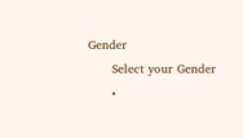Gender
      Select your Gender
      •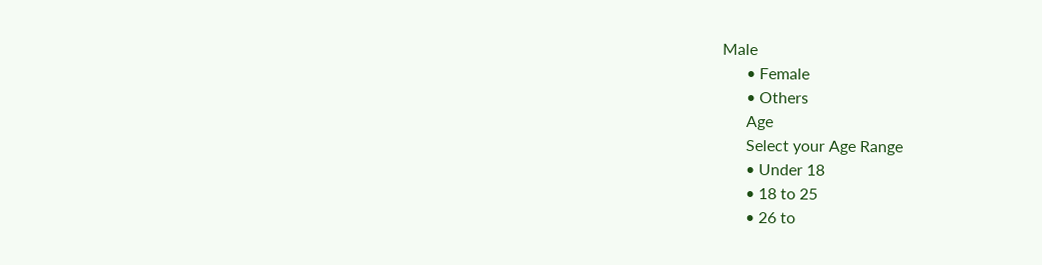Male
      • Female
      • Others
      Age
      Select your Age Range
      • Under 18
      • 18 to 25
      • 26 to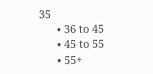35
      • 36 to 45
      • 45 to 55
      • 55+